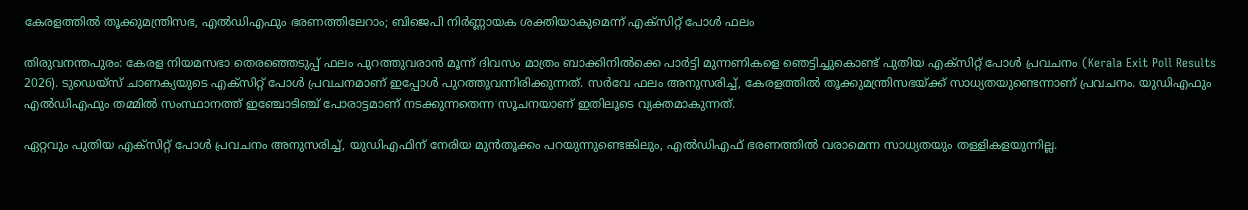കേരളത്തിൽ തൂക്കുമന്ത്രിസഭ, എൽഡിഎഫും ഭരണത്തിലേറാം; ബിജെപി നിർണ്ണായക ശക്തിയാകുമെന്ന് എക്സിറ്റ് പോൾ ഫലം

തിരുവനന്തപുരം: കേരള നിയമസഭാ തെരഞ്ഞെടുപ്പ് ഫലം പുറത്തുവരാൻ മൂന്ന് ദിവസം മാത്രം ബാക്കിനിൽക്കെ പാർട്ടി മുന്നണികളെ ഞെട്ടിച്ചുകൊണ്ട് പുതിയ എക്‌സിറ്റ് പോൾ പ്രവചനം (Kerala Exit Poll Results 2026). ടുഡെയ്‌സ് ചാണക്യയുടെ എക്‌സിറ്റ് പോൾ പ്രവചനമാണ് ഇപ്പോൾ പുറത്തുവന്നിരിക്കുന്നത്. സർവേ ഫലം അനുസരിച്ച്, കേരളത്തിൽ തൂക്കുമന്ത്രിസഭയ്ക്ക് സാധ്യതയുണ്ടെന്നാണ് പ്രവചനം. യുഡിഎഫും എൽഡിഎഫും തമ്മിൽ സംസ്ഥാനത്ത് ഇഞ്ചോടിഞ്ച് പോരാട്ടമാണ് നടക്കുന്നതെന്ന സൂചനയാണ് ഇതിലൂടെ വ്യക്തമാകുന്നത്.

ഏറ്റവും പുതിയ എക്സിറ്റ് പോൾ പ്രവചനം അനുസരിച്ച്, യുഡിഎഫിന് നേരിയ മുൻതൂക്കം പറയുന്നുണ്ടെങ്കിലും, എൽഡിഎഫ് ഭരണത്തിൽ വരാമെന്ന സാധ്യതയും തള്ളികളയുന്നില്ല.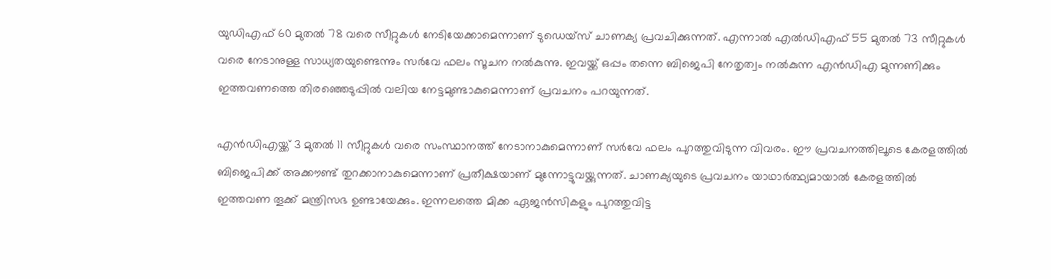യുഡിഎഫ് 60 മുതൽ 78 വരെ സീറ്റുകൾ നേടിയേക്കാമെന്നാണ് ടുഡെയ്‌സ് ചാണക്യ പ്രവചിക്കുന്നത്. എന്നാൽ എൽഡിഎഫ് 55 മുതൽ 73 സീറ്റുകൾ വരെ നേടാനുള്ള സാധ്യതയുണ്ടെന്നും സർവേ ഫലം സൂചന നൽകുന്നു. ഇവയ്ക്ക് ഒപ്പം തന്നെ ബിജെപി നേതൃത്വം നൽകുന്ന എൻഡിഎ മുന്നണിക്കും ഇത്തവണത്തെ തിരഞ്ഞെടുപ്പിൽ വലിയ നേട്ടമുണ്ടാകുമെന്നാണ് പ്രവചനം പറയുന്നത്.

എൻഡിഎയ്ക്ക് 3 മുതൽ 11 സീറ്റുകൾ വരെ സംസ്ഥാനത്ത് നേടാനാകുമെന്നാണ് സർവേ ഫലം പുറത്തുവിടുന്ന വിവരം. ഈ പ്രവചനത്തിലൂടെ കേരളത്തിൽ ബിജെപിക്ക് അക്കൗണ്ട് തുറക്കാനാകുമെന്നാണ് പ്രതീക്ഷയാണ് മുന്നോട്ടുവയ്ക്കുന്നത്. ചാണക്യയുടെ പ്രവചനം യാഥാർത്ഥ്യമായാൽ കേരളത്തിൽ ഇത്തവണ തൂക്ക് മന്ത്രിസഭ ഉണ്ടായേക്കും. ഇന്നലത്തെ മിക്ക ഏജൻസികളും പുറത്തുവിട്ട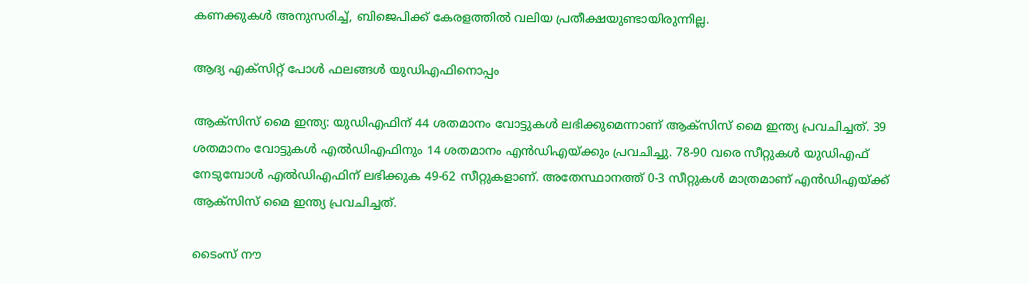കണക്കുകൾ അനുസരിച്ച്, ബിജെപിക്ക് കേരളത്തിൽ വലിയ പ്രതീക്ഷയുണ്ടായിരുന്നില്ല.

ആദ്യ എക്സിറ്റ് പോൾ ഫലങ്ങൾ യുഡിഎഫിനൊപ്പം

ആക്‌സിസ് മൈ ഇന്ത്യ: യുഡിഎഫിന് 44 ശതമാനം വോട്ടുകള്‍ ലഭിക്കുമെന്നാണ് ആക്‌സിസ് മൈ ഇന്ത്യ പ്രവചിച്ചത്. 39 ശതമാനം വോട്ടുകള്‍ എൽഡിഎഫിനും 14 ശതമാനം എന്‍ഡിഎയ്ക്കും പ്രവചിച്ചു. 78-90 വരെ സീറ്റുകള്‍ യുഡിഎഫ് നേടുമ്പോൾ എല്‍ഡിഎഫിന് ലഭിക്കുക 49-62 സീറ്റുകളാണ്. അതേസ്ഥാനത്ത് 0-3 സീറ്റുകൾ മാത്രമാണ് എന്‍ഡിഎയ്ക്ക് ആക്‌സിസ് മൈ ഇന്ത്യ പ്രവചിച്ചത്.

ടൈംസ് നൗ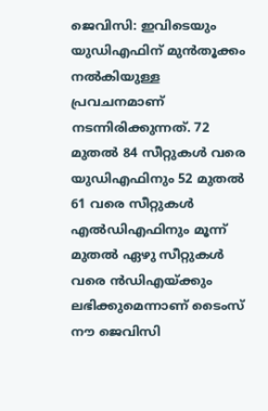ജെവിസി: ഇവിടെയും യുഡിഎഫിന് മുൻതൂക്കം നൽകിയുള്ള പ്രവചനമാണ് നടന്നിരിക്കുന്നത്. 72 മുതല്‍ 84 സീറ്റുകള്‍ വരെ യുഡിഎഫിനും 52 മുതല്‍ 61 വരെ സീറ്റുകൾ എൽഡിഎഫിനും മൂന്ന് മുതല്‍ ഏഴു സീറ്റുകള്‍ വരെ ന്‍ഡിഎയ്ക്കും ലഭിക്കുമെന്നാണ് ടൈംസ് നൗ ജെവിസി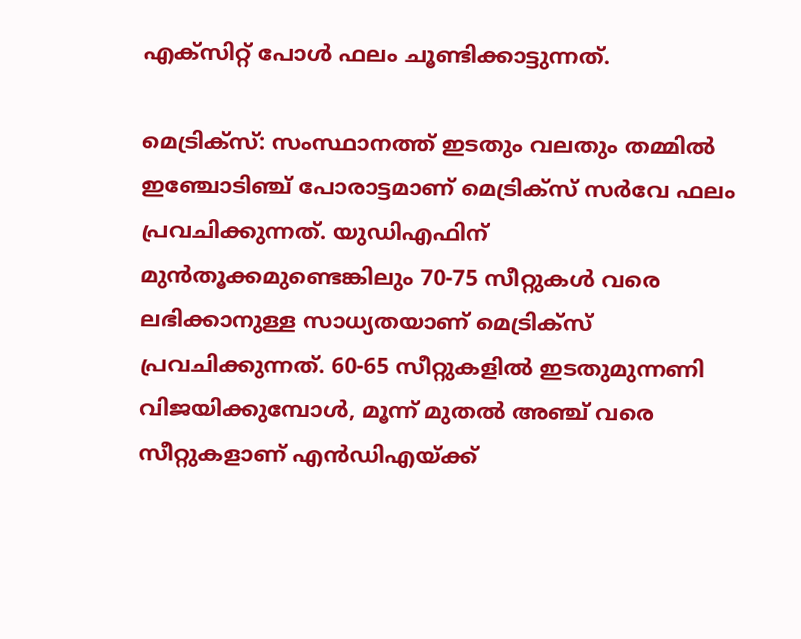എക്‌സിറ്റ് പോള്‍ ഫലം ചൂണ്ടിക്കാട്ടുന്നത്.

മെട്രിക്‌സ്‌: സംസ്ഥാനത്ത് ഇടതും വലതും തമ്മിൽ ഇഞ്ചോടിഞ്ച് പോരാട്ടമാണ് മെട്രിക്‌സ് സർവേ ഫലം പ്രവചിക്കുന്നത്. യുഡിഎഫിന് മുന്‍തൂക്കമുണ്ടെങ്കിലും 70-75 സീറ്റുകള്‍ വരെ ലഭിക്കാനുള്ള സാധ്യതയാണ് മെട്രിക്‌സ് പ്രവചിക്കുന്നത്. 60-65 സീറ്റുകളില്‍ ഇടതുമുന്നണി വിജയിക്കുമ്പോൾ, മൂന്ന് മുതല്‍ അഞ്ച് വരെ സീറ്റുകളാണ് എൻഡിഎയ്ക്ക്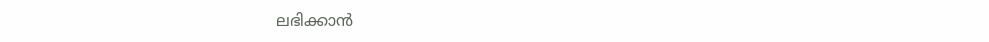ലഭിക്കാൻ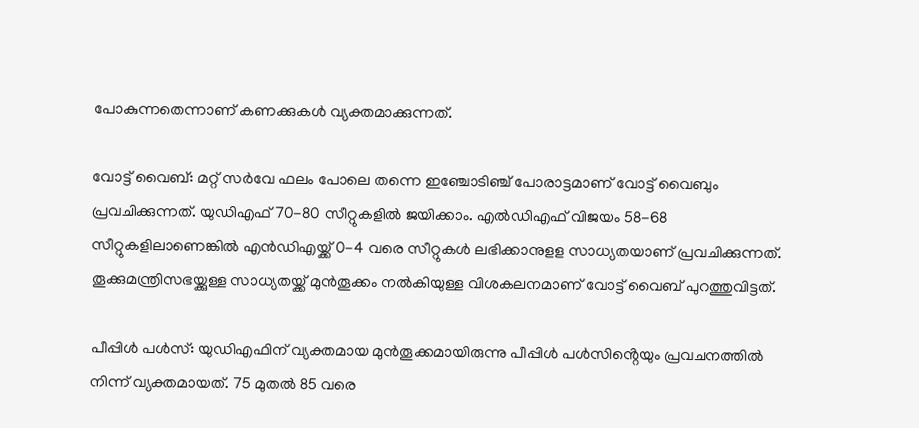പോകുന്നതെന്നാണ് കണക്കുകൾ വ്യക്തമാക്കുന്നത്.

വോട്ട് വൈബ്‌: മറ്റ് സർവേ ഫലം പോലെ തന്നെ ഇഞ്ചോടിഞ്ച് പോരാട്ടമാണ് വോട്ട് വൈബും പ്രവചിക്കുന്നത്. യുഡിഎഫ് 70-80 സീറ്റുകളില്‍ ജയിക്കാം. എല്‍ഡിഎഫ് വിജയം 58-68 സീറ്റുകളിലാണെങ്കിൽ എന്‍ഡിഎയ്ക്ക് 0-4 വരെ സീറ്റുകൾ ലഭിക്കാനുളള സാധ്യതയാണ് പ്രവചിക്കുന്നത്. തൂക്കുമന്ത്രിസഭയ്ക്കുള്ള സാധ്യതയ്ക്ക് മുൻതൂക്കം നൽകിയുള്ള വിശകലനമാണ് വോട്ട് വൈബ് പുറത്തുവിട്ടത്.

പീപ്പിള്‍ പള്‍സ്‌: യുഡിഎഫിന് വ്യക്തമായ മുന്‍തൂക്കമായിരുന്നു പീപ്പിള്‍ പള്‍സിൻ്റെയും പ്രവചനത്തിൽ നിന്ന് വ്യക്തമായത്. 75 മുതല്‍ 85 വരെ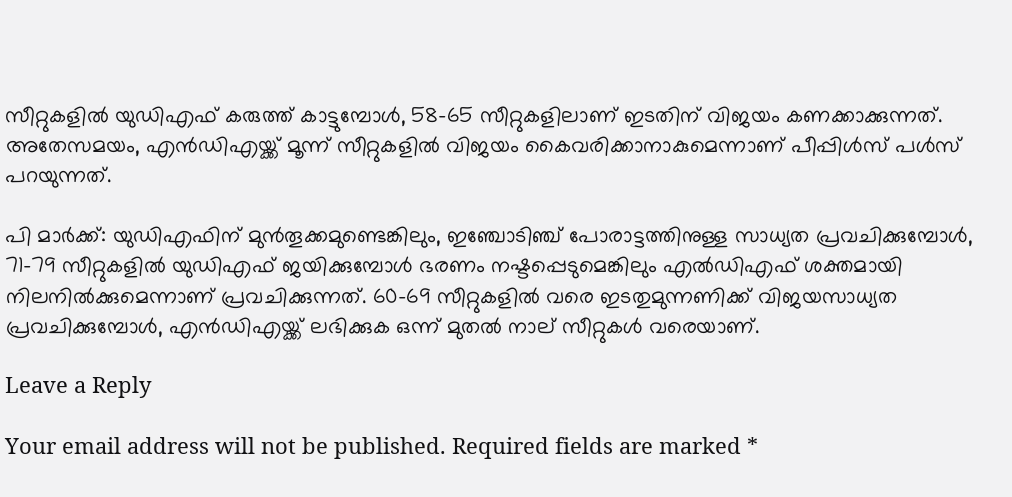സീറ്റുകളില്‍ യുഡിഎഫ് കരുത്ത് കാട്ടുമ്പോൾ, 58-65 സീറ്റുകളിലാണ് ഇടതിന് വിജയം കണക്കാക്കുന്നത്. അതേസമയം, എന്‍ഡിഎയ്ക്ക് മൂന്ന് സീറ്റുകളിൽ വിജയം കൈവരിക്കാനാകുമെന്നാണ് പീപ്പിൾസ് പൾസ് പറയുന്നത്.

പി മാര്‍ക്ക്‌: യുഡിഎഫിന് മുന്‍തൂക്കമുണ്ടെങ്കിലും, ഇഞ്ചോടിഞ്ച് പോരാട്ടത്തിനുള്ള സാധ്യത പ്രവചിക്കുമ്പോൾ, 71-79 സീറ്റുകളില്‍ യുഡിഎഫ് ജയിക്കുമ്പോൾ ഭരണം നഷ്ടപ്പെടുമെങ്കിലും എല്‍ഡിഎഫ് ശക്തമായി നിലനിൽക്കുമെന്നാണ് പ്രവചിക്കുന്നത്. 60-69 സീറ്റുകളില്‍ വരെ ഇടതുമുന്നണിക്ക് വിജയസാധ്യത പ്രവചിക്കുമ്പോൾ, എന്‍ഡിഎയ്ക്ക് ലഭിക്കുക ഒന്ന് മുതൽ നാല് സീറ്റുകൾ വരെയാണ്.

Leave a Reply

Your email address will not be published. Required fields are marked *